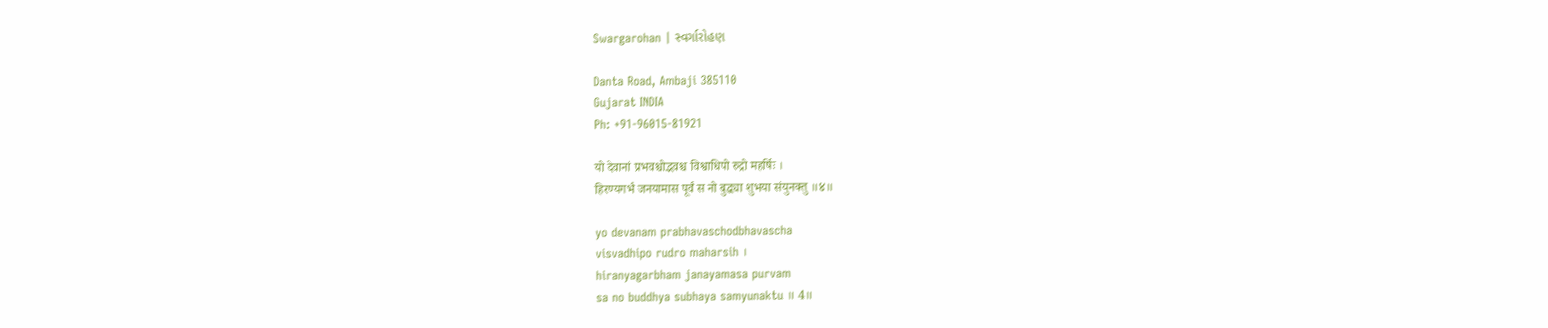Swargarohan | સ્વર્ગારોહણ

Danta Road, Ambaji 385110
Gujarat INDIA
Ph: +91-96015-81921

यो देवानां प्रभवश्चोद्भवश्च विश्वाधिपो रुद्रो महर्षिः ।
हिरण्यगर्भं जनयामास पूर्वं स नो बुद्ध्या शुभया संयुनक्तु ॥४॥

yo devanam prabhavaschodbhavascha
visvadhipo rudro maharsih ।
hiranyagarbham janayamasa purvam
sa no buddhya subhaya samyunaktu ॥ 4॥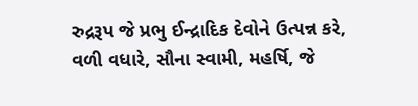રુદ્રરૂપ જે પ્રભુ ઈન્દ્રાદિક દેવોને ઉત્પન્ન કરે,
વળી વધારે, સૌના સ્વામી, મહર્ષિ, જે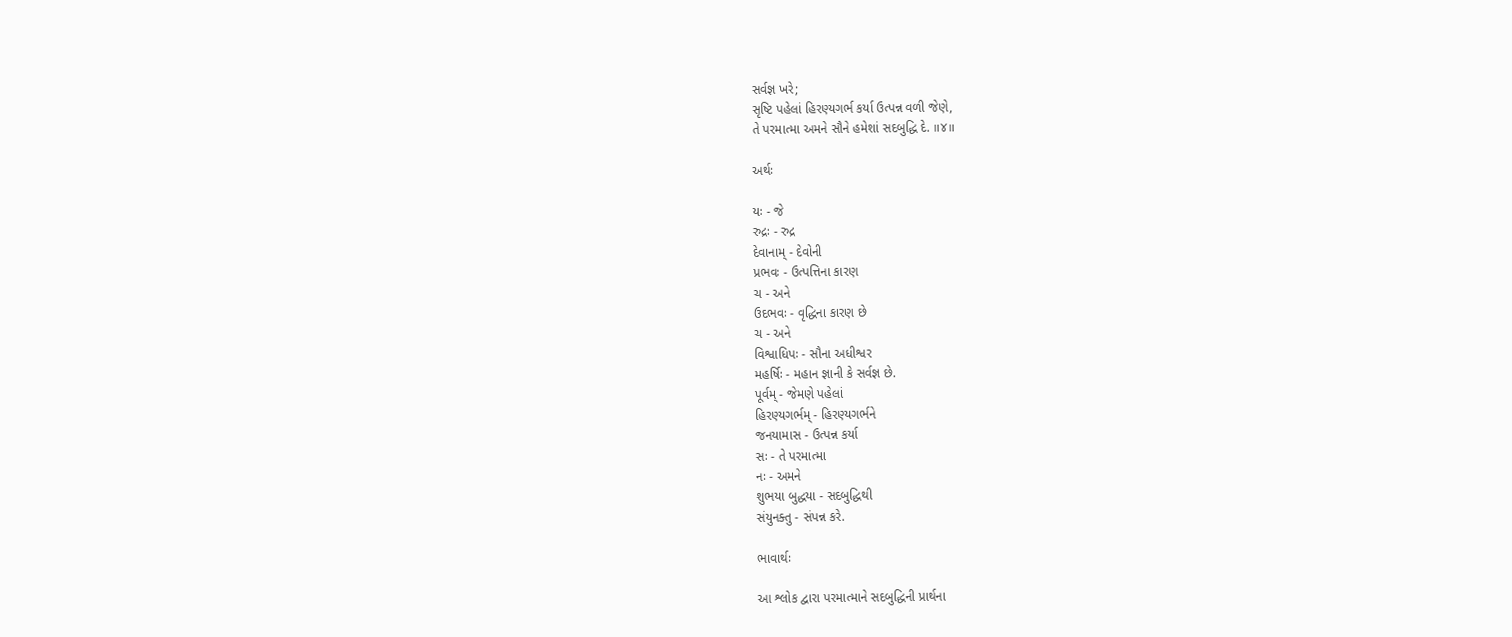સર્વજ્ઞ ખરે;
સૃષ્ટિ પહેલાં હિરણ્યગર્ભ કર્યા ઉત્પન્ન વળી જેણે,
તે પરમાત્મા અમને સૌને હમેશાં સદબુદ્ધિ દે. ॥૪॥

અર્થઃ

યઃ - જે
રુદ્રઃ - રુદ્ર
દેવાનામ્ - દેવોની
પ્રભવઃ - ઉત્પત્તિના કારણ
ચ - અને
ઉદભવઃ - વૃદ્ધિના કારણ છે
ચ - અને
વિશ્વાધિપઃ - સૌના અધીશ્વર
મહર્ષિઃ - મહાન જ્ઞાની કે સર્વજ્ઞ છે.
પૂર્વમ્ - જેમણે પહેલાં
હિરણ્યગર્ભમ્ - હિરણ્યગર્ભને
જનયામાસ - ઉત્પન્ન કર્યા
સઃ - તે પરમાત્મા
નઃ - અમને
શુભયા બુદ્ધયા - સદબુદ્ધિથી
સંયુનક્તુ - સંપન્ન કરે.

ભાવાર્થઃ

આ શ્લોક દ્વારા પરમાત્માને સદબુદ્ધિની પ્રાર્થના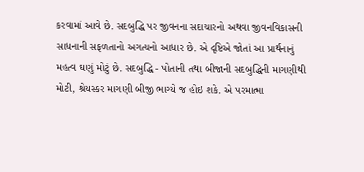કરવામાં આવે છે. સદબુદ્ધિ પર જીવનના સદાચારનો અથવા જીવનવિકાસની સાધનાની સફળતાનો અગત્યનો આધાર છે. એ દૃષ્ટિએ જોતાં આ પ્રાર્થનાનું મહત્વ ઘણું મોટું છે. સદબુદ્ધિ - પોતાની તથા બીજાની સદબુદ્ધિની માગણીથી મોટી, શ્રેયસ્કર માગણી બીજી ભાગ્યે જ હોઇ શકે. એ પરમાત્મા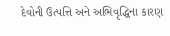દેવોની ઉત્પત્તિ અને અભિવૃદ્ધિના કારણ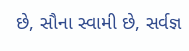છે, સૌના સ્વામી છે, સર્વજ્ઞ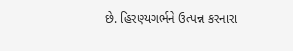છે. હિરણ્યગર્ભને ઉત્પન્ન કરનારા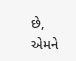છે, એમને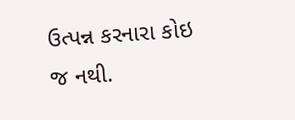ઉત્પન્ન કરનારા કોઇ જ નથી.